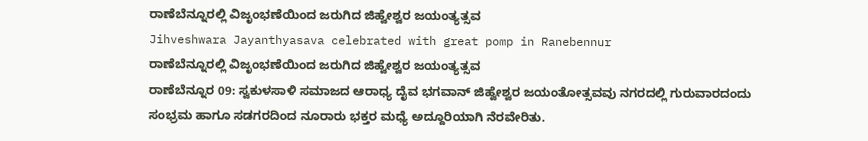ರಾಣೆಬೆನ್ನೂರಲ್ಲಿ ವಿಜೃಂಭಣೆಯಿಂದ ಜರುಗಿದ ಜಿಹ್ವೇಶ್ವರ ಜಯಂತ್ಯತ್ಸವ
Jihveshwara Jayanthyasava celebrated with great pomp in Ranebennur
ರಾಣೆಬೆನ್ನೂರಲ್ಲಿ ವಿಜೃಂಭಣೆಯಿಂದ ಜರುಗಿದ ಜಿಹ್ವೇಶ್ವರ ಜಯಂತ್ಯತ್ಸವ
ರಾಣೆಬೆನ್ನೂರ 09: ಸ್ವಕುಳಸಾಳಿ ಸಮಾಜದ ಆರಾಧ್ಯ ದೈವ ಭಗವಾನ್ ಜಿಹ್ವೇಶ್ವರ ಜಯಂತೋತ್ಸವವು ನಗರದಲ್ಲಿ ಗುರುವಾರದಂದು ಸಂಭ್ರಮ ಹಾಗೂ ಸಡಗರದಿಂದ ನೂರಾರು ಭಕ್ತರ ಮಧ್ಯೆ ಅದ್ದೂರಿಯಾಗಿ ನೆರವೇರಿತು.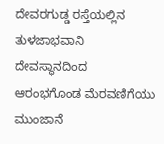ದೇವರಗುಡ್ಡ ರಸ್ತೆಯಲ್ಲಿನ ತುಳಜಾಭವಾನಿ ದೇವಸ್ಥಾನದಿಂದ ಆರಂಭಗೊಂಡ ಮೆರವಣಿಗೆಯು ಮುಂಜಾನೆ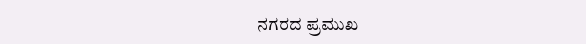ನಗರದ ಪ್ರಮುಖ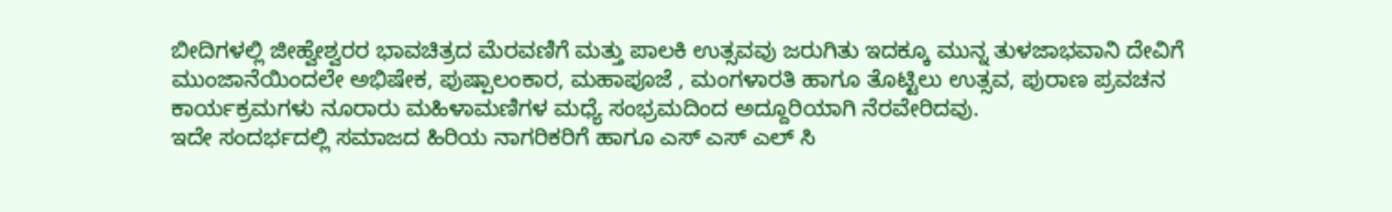ಬೀದಿಗಳಲ್ಲಿ ಜೀಹ್ವೇಶ್ವರರ ಭಾವಚಿತ್ರದ ಮೆರವಣಿಗೆ ಮತ್ತು ಪಾಲಕಿ ಉತ್ಸವವು ಜರುಗಿತು ಇದಕ್ಕೂ ಮುನ್ನ ತುಳಜಾಭವಾನಿ ದೇವಿಗೆ ಮುಂಜಾನೆಯಿಂದಲೇ ಅಭಿಷೇಕ, ಪುಷ್ಪಾಲಂಕಾರ, ಮಹಾಪೂಜೆ , ಮಂಗಳಾರತಿ ಹಾಗೂ ತೊಟ್ಟಿಲು ಉತ್ಸವ, ಪುರಾಣ ಪ್ರವಚನ ಕಾರ್ಯಕ್ರಮಗಳು ನೂರಾರು ಮಹಿಳಾಮಣಿಗಳ ಮಧ್ಯೆ ಸಂಭ್ರಮದಿಂದ ಅದ್ದೂರಿಯಾಗಿ ನೆರವೇರಿದವು.
ಇದೇ ಸಂದರ್ಭದಲ್ಲಿ ಸಮಾಜದ ಹಿರಿಯ ನಾಗರಿಕರಿಗೆ ಹಾಗೂ ಎಸ್ ಎಸ್ ಎಲ್ ಸಿ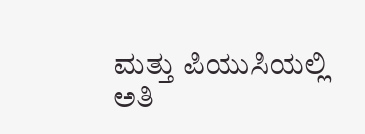ಮತ್ತು ಪಿಯುಸಿಯಲ್ಲಿ ಅತಿ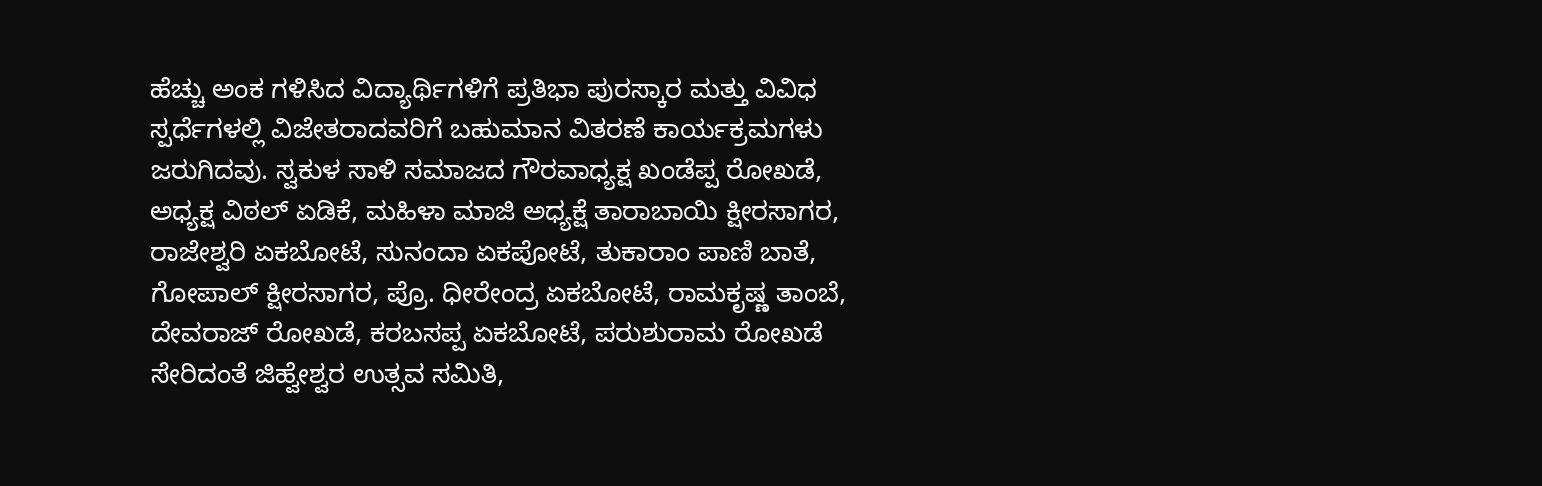ಹೆಚ್ಚು ಅಂಕ ಗಳಿಸಿದ ವಿದ್ಯಾರ್ಥಿಗಳಿಗೆ ಪ್ರತಿಭಾ ಪುರಸ್ಕಾರ ಮತ್ತು ವಿವಿಧ ಸ್ಪರ್ಧೆಗಳಲ್ಲಿ ವಿಜೇತರಾದವರಿಗೆ ಬಹುಮಾನ ವಿತರಣೆ ಕಾರ್ಯಕ್ರಮಗಳು ಜರುಗಿದವು. ಸ್ವಕುಳ ಸಾಳಿ ಸಮಾಜದ ಗೌರವಾಧ್ಯಕ್ಷ ಖಂಡೆಪ್ಪ ರೋಖಡೆ, ಅಧ್ಯಕ್ಷ ವಿಠಲ್ ಏಡಿಕೆ, ಮಹಿಳಾ ಮಾಜಿ ಅಧ್ಯಕ್ಷೆ ತಾರಾಬಾಯಿ ಕ್ಷೀರಸಾಗರ, ರಾಜೇಶ್ವರಿ ಏಕಬೋಟೆ, ಸುನಂದಾ ಏಕಪೋಟೆ, ತುಕಾರಾಂ ಪಾಣಿ ಬಾತೆ, ಗೋಪಾಲ್ ಕ್ಷೀರಸಾಗರ, ಪ್ರೊ. ಧೀರೇಂದ್ರ ಏಕಬೋಟೆ, ರಾಮಕೃಷ್ಣ ತಾಂಬೆ, ದೇವರಾಜ್ ರೋಖಡೆ, ಕರಬಸಪ್ಪ ಏಕಬೋಟೆ, ಪರುಶುರಾಮ ರೋಖಡೆ ಸೇರಿದಂತೆ ಜಿಹ್ವೇಶ್ವರ ಉತ್ಸವ ಸಮಿತಿ,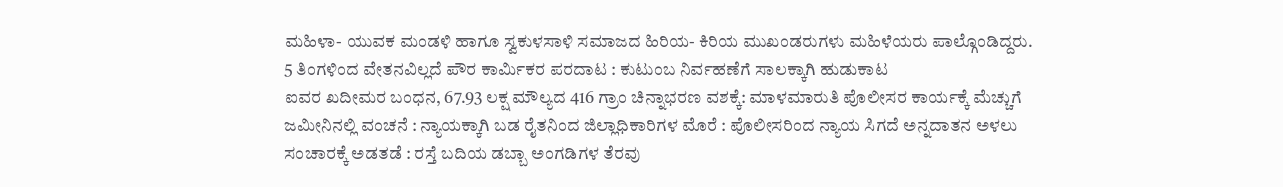ಮಹಿಳಾ- ಯುವಕ ಮಂಡಳಿ ಹಾಗೂ ಸ್ವಕುಳಸಾಳಿ ಸಮಾಜದ ಹಿರಿಯ- ಕಿರಿಯ ಮುಖಂಡರುಗಳು ಮಹಿಳೆಯರು ಪಾಲ್ಗೊಂಡಿದ್ದರು.
5 ತಿಂಗಳಿಂದ ವೇತನವಿಲ್ಲದೆ ಪೌರ ಕಾರ್ಮಿಕರ ಪರದಾಟ : ಕುಟುಂಬ ನಿರ್ವಹಣೆಗೆ ಸಾಲಕ್ಕಾಗಿ ಹುಡುಕಾಟ
ಐವರ ಖದೀಮರ ಬಂಧನ, 67.93 ಲಕ್ಷ ಮೌಲ್ಯದ 416 ಗ್ರಾಂ ಚಿನ್ನಾಭರಣ ವಶಕ್ಕೆ: ಮಾಳಮಾರುತಿ ಪೊಲೀಸರ ಕಾರ್ಯಕ್ಕೆ ಮೆಚ್ಚುಗೆ
ಜಮೀನಿನಲ್ಲಿ ವಂಚನೆ : ನ್ಯಾಯಕ್ಕಾಗಿ ಬಡ ರೈತನಿಂದ ಜಿಲ್ಲಾಧಿಕಾರಿಗಳ ಮೊರೆ : ಪೊಲೀಸರಿಂದ ನ್ಯಾಯ ಸಿಗದೆ ಅನ್ನದಾತನ ಅಳಲು
ಸಂಚಾರಕ್ಕೆ ಅಡತಡೆ : ರಸ್ತೆ ಬದಿಯ ಡಬ್ಬಾ ಅಂಗಡಿಗಳ ತೆರವು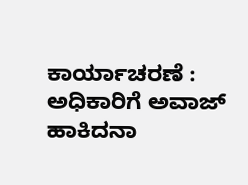ಕಾರ್ಯಾಚರಣೆ : ಅಧಿಕಾರಿಗೆ ಅವಾಜ್ ಹಾಕಿದನಾ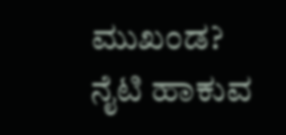ಮುಖಂಡ?
ನೈಟಿ ಹಾಕುವ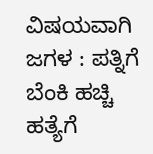ವಿಷಯವಾಗಿ ಜಗಳ : ಪತ್ನಿಗೆ ಬೆಂಕಿ ಹಚ್ಚಿ ಹತ್ಯೆಗೆ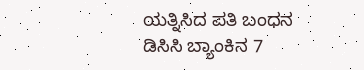ಯತ್ನಿಸಿದ ಪತಿ ಬಂಧನ
ಡಿಸಿಸಿ ಬ್ಯಾಂಕಿನ 7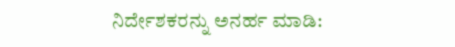ನಿರ್ದೇಶಕರನ್ನು ಅನರ್ಹ ಮಾಡಿ: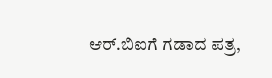ಆರ್.ಬಿಐಗೆ ಗಡಾದ ಪತ್ರ,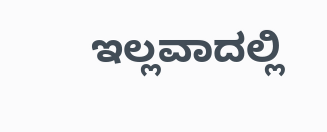ಇಲ್ಲವಾದಲ್ಲಿ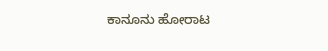ಕಾನೂನು ಹೋರಾಟ